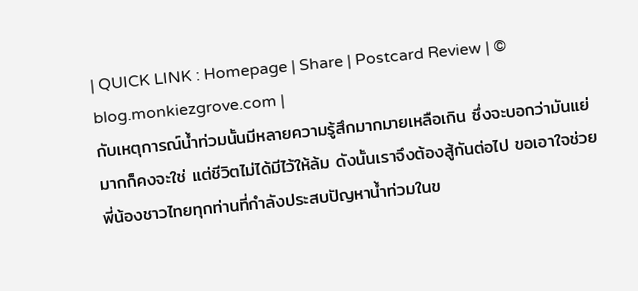| QUICK LINK : Homepage | Share | Postcard Review | © blog.monkiezgrove.com |
กับเหตุการณ์น้ำท่วมนั้นมีหลายความรู้สึกมากมายเหลือเกิน ซึ่งจะบอกว่ามันแย่มากก็คงจะใช่ แต่ชีวิตไม่ได้มีไว้ให้ล้ม ดังนั้นเราจึงต้องสู้กันต่อไป ขอเอาใจช่วยพี่น้องชาวไทยทุกท่านที่กำลังประสบปัญหาน้ำท่วมในข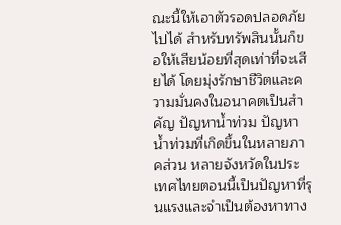ณะนี้ให้เอาตัวรอดปลอดภัยไปได้ สำหรับทรัพสินนั้นก็ขอให้เสียน้อยที่สุดเท่าที่จะเสียได้ โดยมุ่งรักษาชีวิตและความมั่นคงในอนาคตเป็นสำคัญ ปัญหาน้ำท่วม ปัญหาน้ำท่วมที่เกิดขึ้นในหลายภาคส่วน หลายจังหวัดในประเทศไทยตอนนี้เป็นปัญหาที่รุนแรงและจำเป็นต้องหาทาง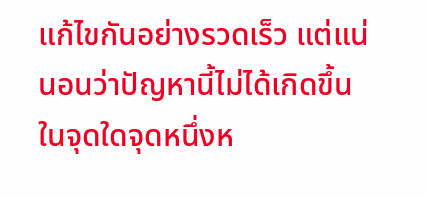แก้ไขกันอย่างรวดเร็ว แต่แน่นอนว่าปัญหานี้ไม่ได้เกิดขึ้นในจุดใดจุดหนึ่งห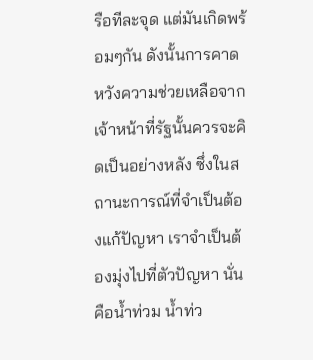รือทีละจุด แต่มันเกิดพร้อมๆกัน ดังนั้นการคาดหวังความช่วยเหลือจากเจ้าหน้าที่รัฐนั้นควรจะคิดเป็นอย่างหลัง ซึ่งในสถานะการณ์ที่จำเป็นต้องแก้ปัญหา เราจำเป็นต้องมุ่งไปที่ตัวปัญหา นั่นคือน้ำท่วม น้ำท่ว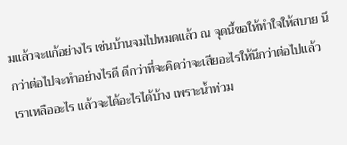มแล้วจะแก้อย่างไร เช่นบ้านจมไปหมดแล้ว ณ จุดนี้ขอให้ทำใจให้สบาย นึกว่าต่อไปจะทำอย่างไรดี ดีกว่าที่จะคิดว่าจะเสียอะไรให้นึกว่าต่อไปแล้วเราเหลืออะไร แล้วจะได้อะไรได้บ้าง เพราะน้ำท่วม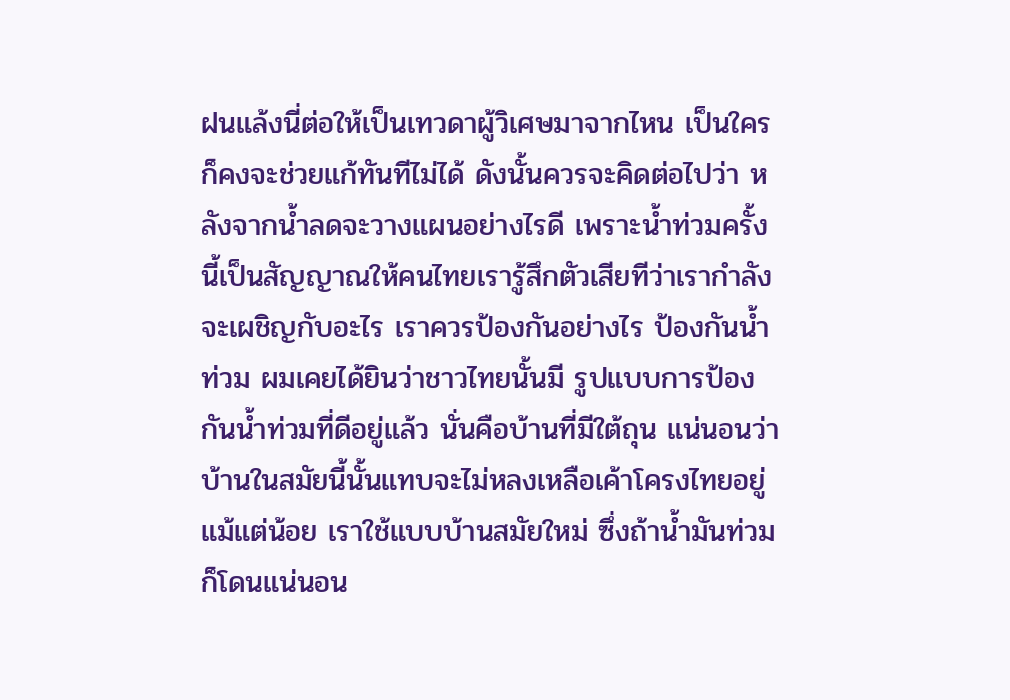ฝนแล้งนี่ต่อให้เป็นเทวดาผู้วิเศษมาจากไหน เป็นใครก็คงจะช่วยแก้ทันทีไม่ได้ ดังนั้นควรจะคิดต่อไปว่า หลังจากน้ำลดจะวางแผนอย่างไรดี เพราะน้ำท่วมครั้งนี้เป็นสัญญาณให้คนไทยเรารู้สึกตัวเสียทีว่าเรากำลังจะเผชิญกับอะไร เราควรป้องกันอย่างไร ป้องกันน้ำท่วม ผมเคยได้ยินว่าชาวไทยนั้นมี รูปแบบการป้องกันน้ำท่วมที่ดีอยู่แล้ว นั่นคือบ้านที่มีใต้ถุน แน่นอนว่าบ้านในสมัยนี้นั้นแทบจะไม่หลงเหลือเค้าโครงไทยอยู่แม้แต่น้อย เราใช้แบบบ้านสมัยใหม่ ซึ่งถ้าน้ำมันท่วม ก็โดนแน่นอน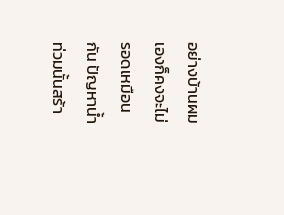อย่างบ้านผมเองก็คงจะไม่รอดเหมือนกัน ปัญหาน้ำท่วมนั้นสร้า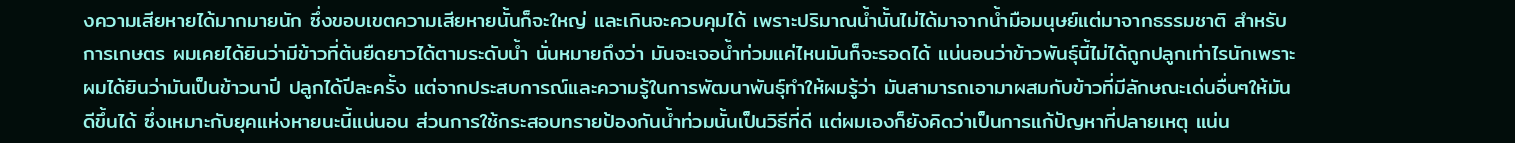งความเสียหายได้มากมายนัก ซึ่งขอบเขตความเสียหายนั้นก็จะใหญ่ และเกินจะควบคุมได้ เพราะปริมาณน้ำนั้นไม่ได้มาจากน้ำมือมนุษย์แต่มาจากธรรมชาติ สำหรับการเกษตร ผมเคยได้ยินว่ามีข้าวที่ต้นยืดยาวได้ตามระดับน้ำ นั่นหมายถึงว่า มันจะเจอน้ำท่วมแค่ไหนมันก็จะรอดได้ แน่นอนว่าข้าวพันธุ์นี้ไม่ได้ถูกปลูกเท่าไรนักเพราะผมได้ยินว่ามันเป็นข้าวนาปี ปลูกได้ปีละครั้ง แต่จากประสบการณ์และความรู้ในการพัฒนาพันธุ์ทำให้ผมรู้ว่า มันสามารถเอามาผสมกับข้าวที่มีลักษณะเด่นอื่นๆให้มันดีขึ้นได้ ซึ่งเหมาะกับยุคแห่งหายนะนี้แน่นอน ส่วนการใช้กระสอบทรายป้องกันน้ำท่วมนั้นเป็นวิธีที่ดี แต่ผมเองก็ยังคิดว่าเป็นการแก้ปัญหาที่ปลายเหตุ แน่น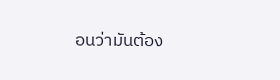อนว่ามันต้อง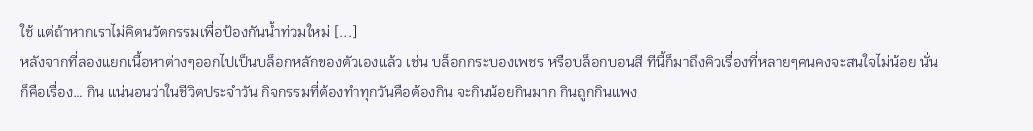ใช้ แต่ถ้าหากเราไม่คิดนวัตกรรมเพื่อป้องกันน้ำท่วมใหม่ [...]
หลังจากที่ลองแยกเนื้อหาต่างๆออกไปเป็นบล็อกหลักของตัวเองแล้ว เช่น บล็อกกระบองเพชร หรือบล็อกบอนสี ทีนี้ก็มาถึงคิวเรื่องที่หลายๆคนคงจะสนใจไม่น้อย นั่นก็คือเรื่อง… กิน แน่นอนว่าในชีวิตประจำวัน กิจกรรมที่ต้องทำทุกวันคือต้องกิน จะกินน้อยกินมาก กินถูกกินแพง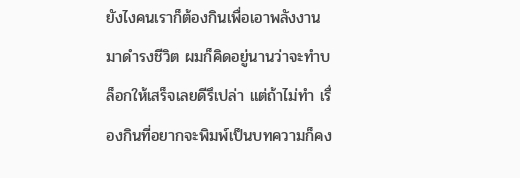ยังไงคนเราก็ต้องกินเพื่อเอาพลังงานมาดำรงชีวิต ผมก็คิดอยู่นานว่าจะทำบล็อกให้เสร็จเลยดีรึเปล่า แต่ถ้าไม่ทำ เรื่องกินที่อยากจะพิมพ์เป็นบทความก็คง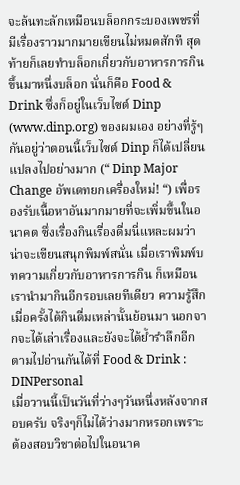จะล้นทะลักเหมือนบล็อกกระบองเพชรที่มีเรื่องราวมากมายเขียนไม่หมดสักที สุดท้ายก็เลยทำบล็อกเกี่ยวกับอาหารการกินขึ้นมาหนึ่งบล็อก นั่นก็คือ Food & Drink ซึ่งก็อยู่ในเว็บไซต์ Dinp (www.dinp.org) ของผมเอง อย่างที่รู้ๆกันอยู่ว่าตอนนี้เว็บไซต์ Dinp ก็ได้เปลี่ยนแปลงไปอย่างมาก (“ Dinp Major Change อัพเดทยกเครื่องใหม่! “) เพื่อรองรับเนื้อหาอันมากมายที่จะเพิ่มขึ้นในอนาคต ซึ่งเรื่องกินเรื่องดื่มนี่แหละผมว่าน่าจะเขียนสนุกพิมพ์สนั่น เมื่อเราพิมพ์บทความเกี่ยวกับอาหารการกิน ก็เหมือนเรานำมากินอีกรอบเลยทีเดียว ความรู้สึกเมื่อครั้งได้กินดื่มเหล่านั้นย้อนมา นอกจากจะได้เล่าเรื่องและยังจะได้ย้ำรำลึกอีก ตามไปอ่านกันได้ที่ Food & Drink : DINPersonal
เมื่อวานนี้เป็นวันที่ว่างๆวันหนึ่งหลังจากสอบครับ จริงๆก็ไม่ได้ว่างมากหรอกเพราะต้องสอบวิชาต่อไปในอนาค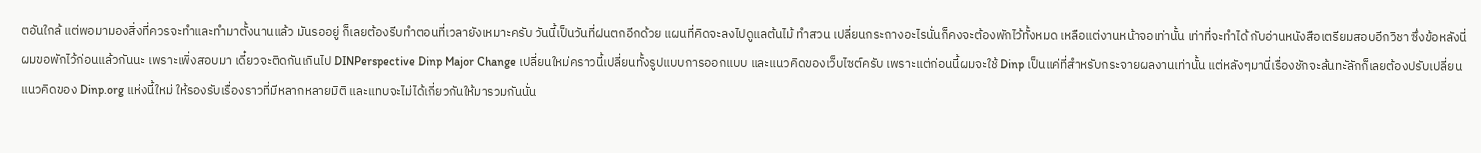ตอันใกล้ แต่พอมามองสิ่งที่ควรจะทำและทำมาตั้งนานแล้ว มันรออยู่ ก็เลยต้องรีบทำตอนที่เวลายังเหมาะครับ วันนี้เป็นวันที่ฝนตกอีกด้วย แผนที่คิดจะลงไปดูแลต้นไม้ ทำสวน เปลี่ยนกระถางอะไรนั่นก็คงจะต้องพักไว้ทั้งหมด เหลือแต่งานหน้าจอเท่านั้น เท่าที่จะทำได้ กับอ่านหนังสือเตรียมสอบอีกวิชา ซึ่งข้อหลังนี่ผมขอพักไว้ก่อนแล้วกันนะ เพราะเพิ่งสอบมา เดี๋ยวจะติดกันเกินไป DINPerspective Dinp Major Change เปลี่ยนใหม่คราวนี้เปลี่ยนทั้งรูปแบบการออกแบบ และแนวคิดของเว็บไซต์ครับ เพราะแต่ก่อนนี้ผมจะใช้ Dinp เป็นแค่ที่สำหรับกระจายผลงานเท่านั้น แต่หลังๆมานี่เรื่องชักจะล้นทะัลักก็เลยต้องปรับเปลี่ยนแนวคิดของ Dinp.org แห่งนี้ใหม่ ให้รองรับเรื่องราวที่มีหลากหลายมิติ และแทบจะไม่ได้เกี่ยวกันให้มารวมกันนั่น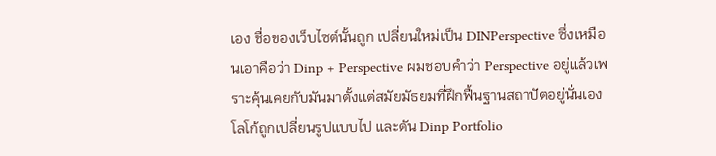เอง ชื่อของเว็บไซต์นั้นถูก เปลี่ยนใหม่เป็น DINPerspective ซึ่งเหมือนเอาคือว่า Dinp + Perspective ผมชอบคำว่า Perspective อยู่แล้วเพราะคุ้นเคยกับมันมาตั้งแต่สมัยมัธยมที่ฝึกฟื้นฐานสถาปัตอยู่นั่นเอง โลโก้ถูกเปลี่ยนรูปแบบไป และดัน Dinp Portfolio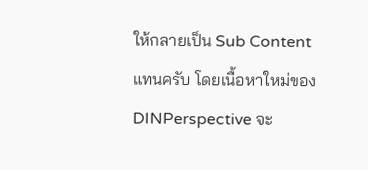ให้กลายเป็น Sub Content แทนครับ โดยเนื้อหาใหม่ของ DINPerspective จะ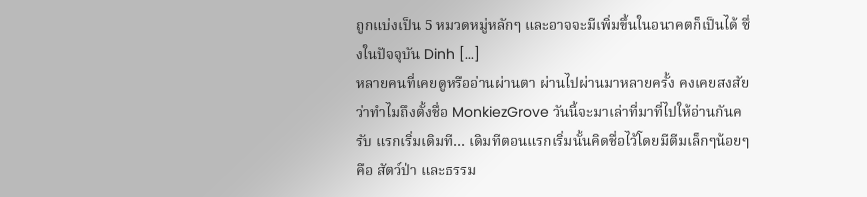ถูกแบ่งเป็น 5 หมวดหมู่หลักๆ และอาจจะมีเพิ่มขึ้นในอนาคตก็เป็นได้ ซึ่งในปัจจุบัน Dinh [...]
หลายคนที่เคยดูหรืออ่านผ่านตา ผ่านไปผ่านมาหลายครั้ง คงเคยสงสัยว่าทำไมถึงตั้งชื่อ MonkiezGrove วันนี้จะมาเล่าที่มาที่ไปให้อ่านกันครับ แรกเริ่มเดิมที… เดิมทีตอนแรกเริ่มนั้นคิดชื่อไว้โดยมีตีมเล็กๆน้อยๆ คือ สัตว์ป่า และธรรม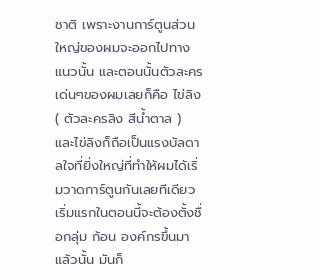ชาติ เพราะงานการ์ตูนส่วนใหญ่ของผมจะออกไปทางแนวนั้น และตอนนั้นตัวละครเด่นๆของผมเลยก็คือ ไข่ลิง ( ตัวละครลิง สีน้ำตาล ) และไข่ลิงก็ถือเป็นแรงบัลดาลใจที่ยิ่งใหญ่ที่ทำให้ผมได้เริ่มวาดการ์ตูนกันเลยทีเดียว เริ่มแรกในตอนนี้จะต้องตั้งชื่อกลุ่ม ก้อน องค์กรขึ้นมาแล้วนั้น มันก็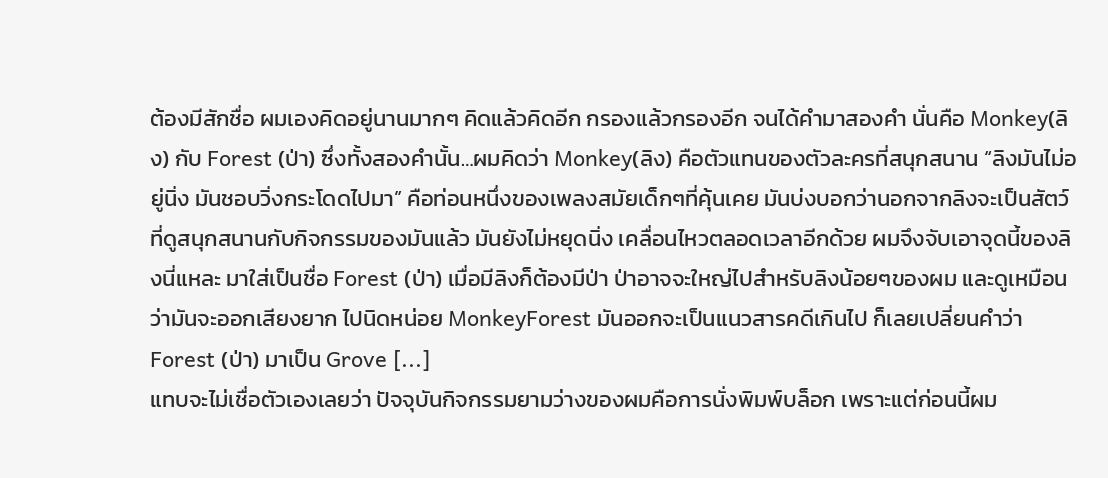ต้องมีสักชื่อ ผมเองคิดอยู่นานมากๆ คิดแล้วคิดอีก กรองแล้วกรองอีก จนได้คำมาสองคำ นั่นคือ Monkey(ลิง) กับ Forest (ป่า) ซึ่งทั้งสองคำนั้น…ผมคิดว่า Monkey(ลิง) คือตัวแทนของตัวละครที่สนุกสนาน “ลิงมันไม่อยู่นิ่ง มันชอบวิ่งกระโดดไปมา” คือท่อนหนึ่งของเพลงสมัยเด็กๆที่คุ้นเคย มันบ่งบอกว่านอกจากลิงจะเป็นสัตว์ที่ดูสนุกสนานกับกิจกรรมของมันแล้ว มันยังไม่หยุดนิ่ง เคลื่อนไหวตลอดเวลาอีกด้วย ผมจึงจับเอาจุดนี้ของลิงนี่แหละ มาใส่เป็นชื่อ Forest (ป่า) เมื่อมีลิงก็ต้องมีป่า ป่าอาจจะใหญ่ไปสำหรับลิงน้อยๆของผม และดูเหมือนว่ามันจะออกเสียงยาก ไปนิดหน่อย MonkeyForest มันออกจะเป็นแนวสารคดีเกินไป ก็เลยเปลี่ยนคำว่า Forest (ป่า) มาเป็น Grove [...]
แทบจะไม่เชื่อตัวเองเลยว่า ปัจจุบันกิจกรรมยามว่างของผมคือการนั่งพิมพ์บล็อก เพราะแต่ก่อนนี้ผม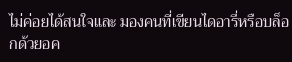ไม่ค่อยได้สนใจและ มองคนที่เขียนไดอารี่หรือบล็อกด้วยอค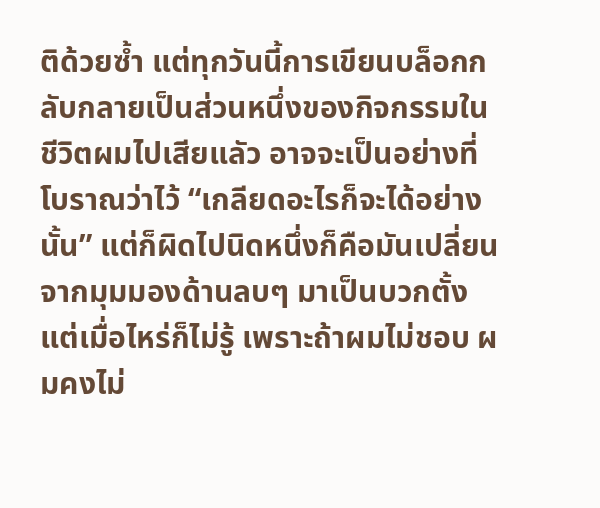ติด้วยซ้ำ แต่ทุกวันนี้การเขียนบล็อกกลับกลายเป็นส่วนหนึ่งของกิจกรรมในชีวิตผมไปเสียแลัว อาจจะเป็นอย่างที่โบราณว่าไว้ “เกลียดอะไรก็จะได้อย่างนั้น” แต่ก็ผิดไปนิดหนึ่งก็คือมันเปลี่ยนจากมุมมองด้านลบๆ มาเป็นบวกตั้งแต่เมื่อไหร่ก็ไม่รู้ เพราะถ้าผมไม่ชอบ ผมคงไม่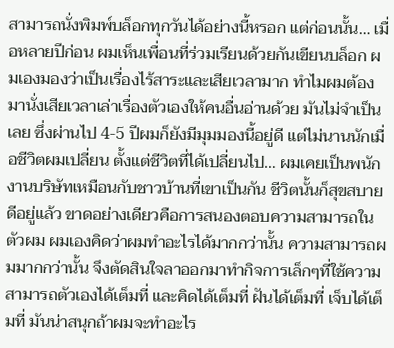สามารถนั่งพิมพ์บล็อกทุกวันได้อย่างนี้หรอก แต่ก่อนนั้น… เมื่อหลายปีก่อน ผมเห็นเพื่อนที่ร่วมเรียนด้วยกันเขียนบล็อก ผมเองมองว่าเป็นเรื่องไร้สาระและเสียเวลามาก ทำไมผมต้องมานั่งเสียเวลาเล่าเรื่องตัวเองให้คนอื่นอ่านด้วย มันไม่จำเป็นเลย ซึ่งผ่านไป 4-5 ปีผมก็ยังมีมุมมองนี้อยู่ดี แต่ไม่นานนักเมื่อชีวิตผมเปลี่ยน ตั้งแต่ชีวิตที่ได้เปลี่ยนไป… ผมเคยเป็นพนักงานบริษัทเหมือนกับชาวบ้านที่เขาเป็นกัน ชีวิตนั้นก็สุขสบายดีอยู่แล้ว ขาดอย่างเดียวคือการสนองตอบความสามารถในตัวผม ผมเองคิดว่าผมทำอะไรได้มากกว่านั้น ความสามารถผมมากกว่านั้น จึงตัดสินใจลาออกมาทำกิจการเล็กๆที่ใช้ความสามารถตัวเองได้เต็มที่ และคิดได้เต็มที่ ฝันได้เต็มที่ เจ็บได้เต็มที่ มันน่าสนุกถ้าผมจะทำอะไร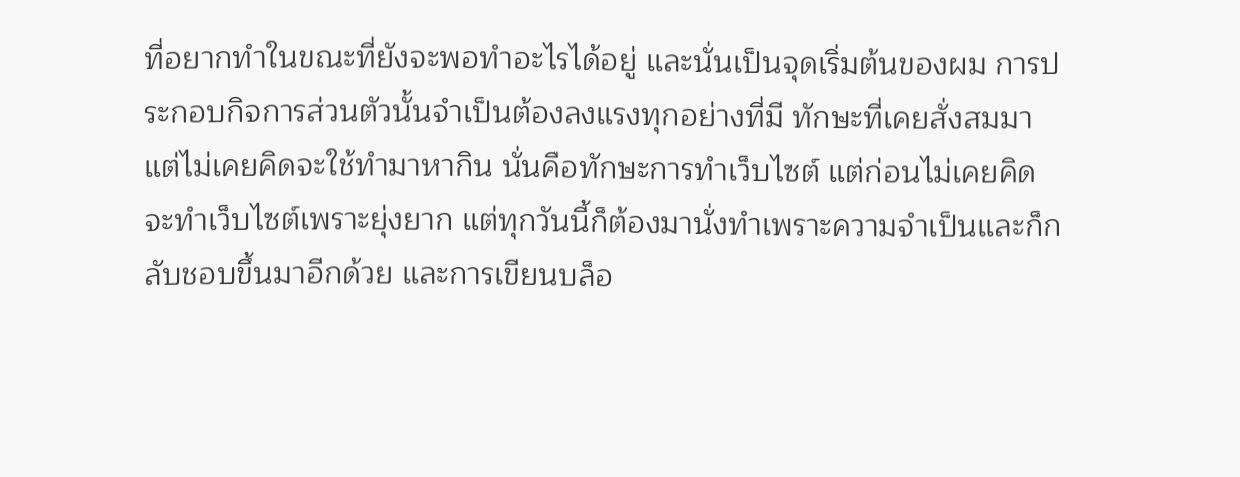ที่อยากทำในขณะที่ยังจะพอทำอะไรได้อยู่ และนั่นเป็นจุดเริ่มต้นของผม การประกอบกิจการส่วนตัวนั้นจำเป็นต้องลงแรงทุกอย่างที่มี ทักษะที่เคยสั่งสมมาแต่ไม่เคยคิดจะใช้ทำมาหากิน นั่นคือทักษะการทำเว็บไซต์ แต่ก่อนไม่เคยคิดจะทำเว็บไซต์เพราะยุ่งยาก แต่ทุกวันนี้ก็ต้องมานั่งทำเพราะความจำเป็นและก็กลับชอบขึ้นมาอีกด้วย และการเขียนบล็อ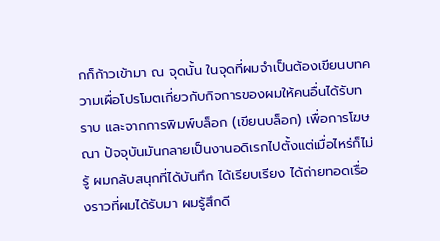กก็ก้าวเข้ามา ณ จุดนั้น ในจุดที่ผมจำเป็นต้องเขียนบทความเผื่อโปรโมตเกี่ยวกับกิจการของผมให้คนอื่นได้รับทราบ และจากการพิมพ์บล็อก (เขียนบล็อก) เพื่อการโฆษณา ปัจจุบันมันกลายเป็นงานอดิเรกไปตั้งแต่เมื่อไหร่ก็ไม่รู้ ผมกลับสนุกที่ได้บันทึก ได้เรียบเรียง ได้ถ่ายทอดเรื่องราวที่ผมได้รับมา ผมรู้สึกดี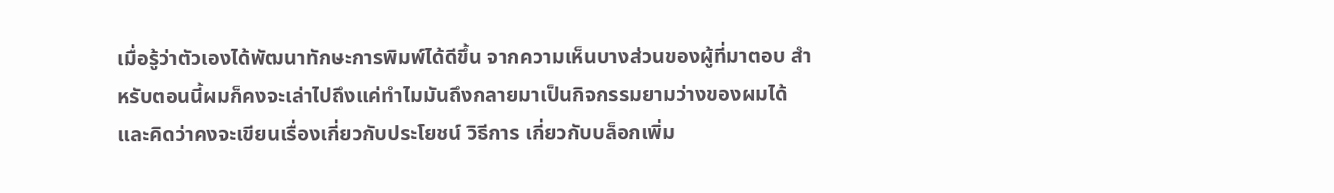เมื่อรู้ว่าตัวเองได้พัฒนาทักษะการพิมพ์ได้ดีขึ้น จากความเห็นบางส่วนของผู้ที่มาตอบ สำหรับตอนนี้ผมก็คงจะเล่าไปถึงแค่ทำไมมันถึงกลายมาเป็นกิจกรรมยามว่างของผมได้ และคิดว่าคงจะเขียนเรื่องเกี่ยวกับประโยชน์ วิธีการ เกี่ยวกับบล็อกเพิ่ม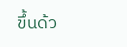ขึ้นด้ว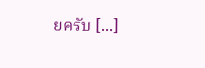ยครับ [...]